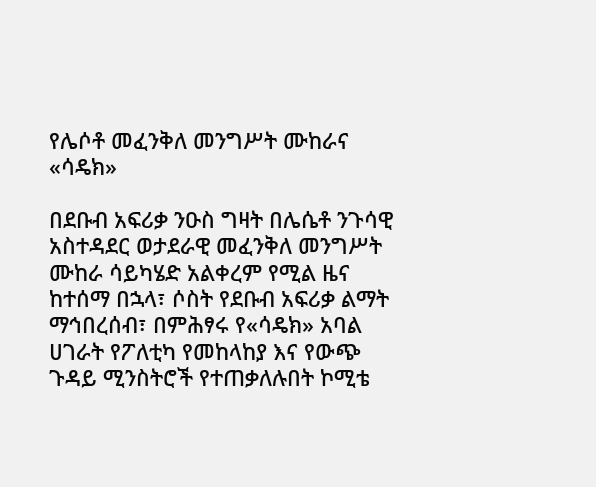የሌሶቶ መፈንቅለ መንግሥት ሙከራና «ሳዴክ»

በደቡብ አፍሪቃ ንዑስ ግዛት በሌሴቶ ንጉሳዊ አስተዳደር ወታደራዊ መፈንቅለ መንግሥት ሙከራ ሳይካሄድ አልቀረም የሚል ዜና ከተሰማ በኋላ፣ ሶስት የደቡብ አፍሪቃ ልማት ማኅበረሰብ፣ በምሕፃሩ የ«ሳዴክ» አባል ሀገራት የፖለቲካ የመከላከያ እና የውጭ ጉዳይ ሚንስትሮች የተጠቃለሉበት ኮሚቴ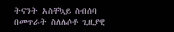ትናንት አስቸኳይ ስብሰባ በመጥራት ስለሌሶቶ ጊዚያዊ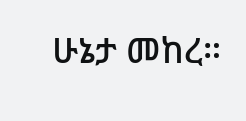ሁኔታ መከረ።